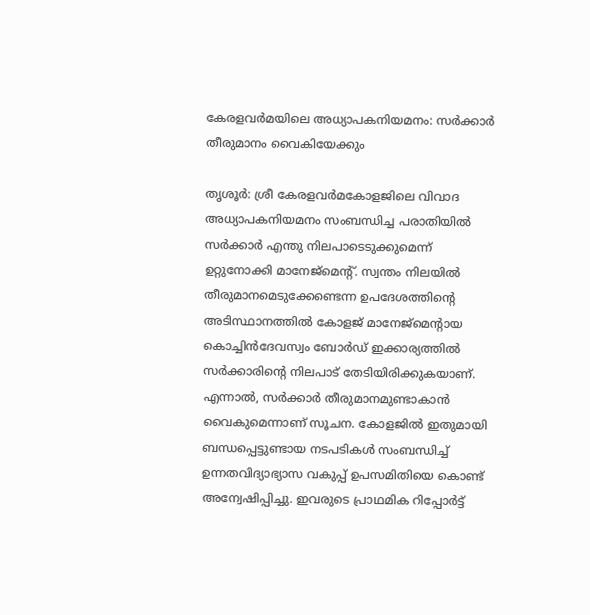കേരളവര്‍മയിലെ അധ്യാപകനിയമനം: സര്‍ക്കാര്‍ തീരുമാനം വൈകിയേക്കും

തൃശൂര്‍: ശ്രീ കേരളവര്‍മകോളജിലെ വിവാദ അധ്യാപകനിയമനം സംബന്ധിച്ച പരാതിയില്‍ സര്‍ക്കാര്‍ എന്തു നിലപാടെടുക്കുമെന്ന് ഉറ്റുനോക്കി മാനേജ്‌മെന്റ്. സ്വന്തം നിലയില്‍ തീരുമാനമെടുക്കേണ്ടെന്ന ഉപദേശത്തിന്റെ അടിസ്ഥാനത്തില്‍ കോളജ് മാനേജ്‌മെന്റായ കൊച്ചിന്‍ദേവസ്വം ബോര്‍ഡ് ഇക്കാര്യത്തില്‍ സര്‍ക്കാരിന്റെ നിലപാട് തേടിയിരിക്കുകയാണ്. എന്നാല്‍, സര്‍ക്കാര്‍ തീരുമാനമുണ്ടാകാന്‍ വൈകുമെന്നാണ് സൂചന. കോളജില്‍ ഇതുമായി ബന്ധപ്പെട്ടുണ്ടായ നടപടികള്‍ സംബന്ധിച്ച് ഉന്നതവിദ്യാഭ്യാസ വകുപ്പ് ഉപസമിതിയെ കൊണ്ട് അന്വേഷിപ്പിച്ചു. ഇവരുടെ പ്രാഥമിക റിപ്പോര്‍ട്ട്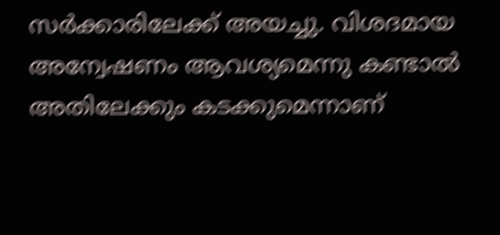സര്‍ക്കാരിലേക്ക് അയച്ചു. വിശദമായ അന്വേഷണം ആവശ്യമെന്നു കണ്ടാല്‍ അതിലേക്കും കടക്കുമെന്നാണ്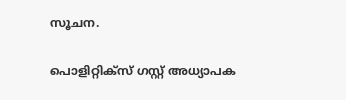സൂചന.

പൊളിറ്റിക്‌സ് ഗസ്റ്റ് അധ്യാപക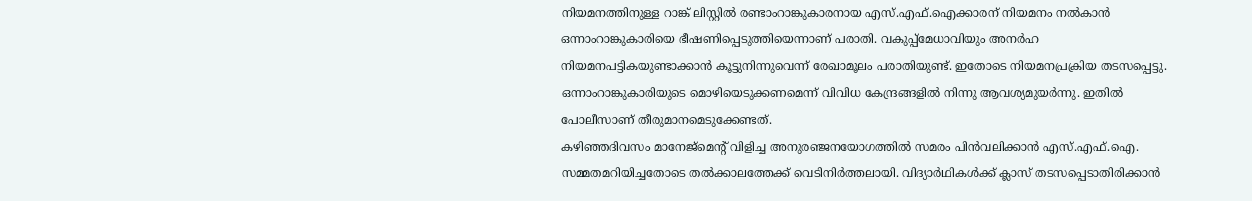നിയമനത്തിനുള്ള റാങ്ക് ലിസ്റ്റില്‍ രണ്ടാംറാങ്കുകാരനായ എസ്.എഫ്.ഐക്കാരന് നിയമനം നല്‍കാന്‍ ഒന്നാംറാങ്കുകാരിയെ ഭീഷണിപ്പെടുത്തിയെന്നാണ് പരാതി. വകുപ്പ്‌മേധാവിയും അനര്‍ഹ നിയമനപട്ടികയുണ്ടാക്കാന്‍ കൂട്ടുനിന്നുവെന്ന് രേഖാമൂലം പരാതിയുണ്ട്. ഇതോടെ നിയമനപ്രക്രിയ തടസപ്പെട്ടു. ഒന്നാംറാങ്കുകാരിയുടെ മൊഴിയെടുക്കണമെന്ന് വിവിധ കേന്ദ്രങ്ങളില്‍ നിന്നു ആവശ്യമുയര്‍ന്നു. ഇതില്‍ പോലീസാണ് തീരുമാനമെടുക്കേണ്ടത്.
കഴിഞ്ഞദിവസം മാനേജ്‌മെന്റ് വിളിച്ച അനുരഞ്ജനയോഗത്തില്‍ സമരം പിന്‍വലിക്കാന്‍ എസ്.എഫ്.ഐ. സമ്മതമറിയിച്ചതോടെ തല്‍ക്കാലത്തേക്ക് വെടിനിര്‍ത്തലായി. വിദ്യാര്‍ഥികള്‍ക്ക് ക്ലാസ് തടസപ്പെടാതിരിക്കാന്‍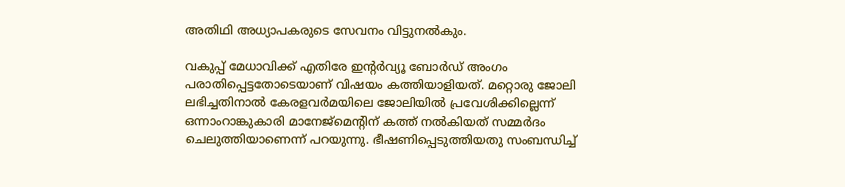അതിഥി അധ്യാപകരുടെ സേവനം വിട്ടുനല്‍കും.

വകുപ്പ് മേധാവിക്ക് എതിരേ ഇന്റര്‍വ്യൂ ബോര്‍ഡ് അംഗം പരാതിപ്പെട്ടതോടെയാണ് വിഷയം കത്തിയാളിയത്. മറ്റൊരു ജോലി ലഭിച്ചതിനാല്‍ കേരളവര്‍മയിലെ ജോലിയില്‍ പ്രവേശിക്കില്ലെന്ന് ഒന്നാംറാങ്കുകാരി മാനേജ്‌മെന്റിന് കത്ത് നല്‍കിയത് സമ്മര്‍ദം ചെലുത്തിയാണെന്ന് പറയുന്നു. ഭീഷണിപ്പെടുത്തിയതു സംബന്ധിച്ച്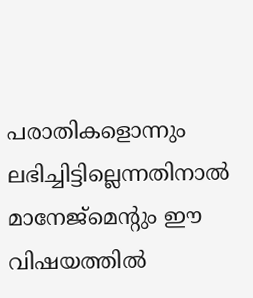പരാതികളൊന്നും ലഭിച്ചിട്ടില്ലെന്നതിനാല്‍ മാനേജ്‌മെന്റും ഈ വിഷയത്തില്‍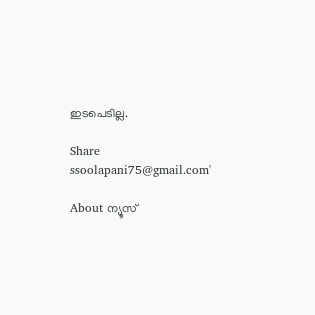ഇടപെടില്ല.

Share
ssoolapani75@gmail.com'

About ന്യൂസ്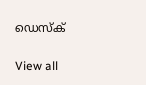ഡെസ്ക്

View all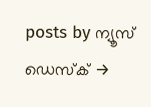posts by ന്യൂസ് ഡെസ്ക് →